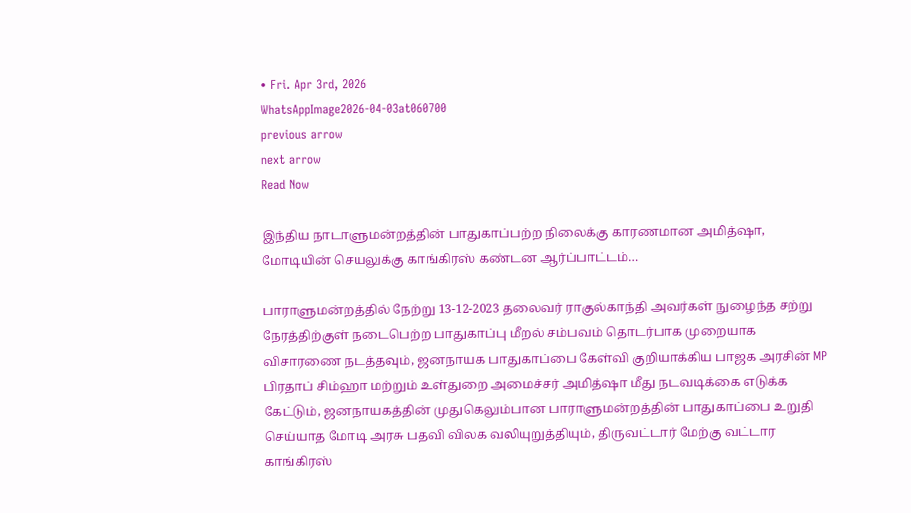• Fri. Apr 3rd, 2026
WhatsAppImage2026-04-03at060700
previous arrow
next arrow
Read Now

இந்திய நாடாளுமன்றத்தின் பாதுகாப்பற்ற நிலைக்கு காரணமான அமித்ஷா, மோடியின் செயலுக்கு காங்கிரஸ் கண்டன ஆர்ப்பாட்டம்…

பாராளுமன்றத்தில் நேற்று 13-12-2023 தலைவர் ராகுல்காந்தி அவர்கள் நுழைந்த சற்று நேரத்திற்குள் நடைபெற்ற பாதுகாப்பு மீறல் சம்பவம் தொடர்பாக முறையாக விசாரணை நடத்தவும், ஜனநாயக பாதுகாப்பை கேள்வி குறியாக்கிய பாஜக அரசின் MP பிரதாப் சிம்ஹா மற்றும் உள்துறை அமைச்சர் அமித்ஷா மீது நடவடிக்கை எடுக்க கேட்டும், ஜனநாயகத்தின் முதுகெலும்பான பாராளுமன்றத்தின் பாதுகாப்பை உறுதி செய்யாத மோடி அரசு பதவி விலக வலியுறுத்தியும், திருவட்டார் மேற்கு வட்டார காங்கிரஸ்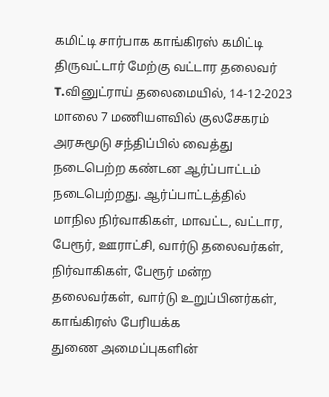கமிட்டி சார்பாக காங்கிரஸ் கமிட்டி திருவட்டார் மேற்கு வட்டார தலைவர் T.வினுட்ராய் தலைமையில், 14-12-2023 மாலை 7 மணியளவில் குலசேகரம் அரசுமூடு சந்திப்பில் வைத்து நடைபெற்ற கண்டன ஆர்ப்பாட்டம் நடைபெற்றது. ஆர்ப்பாட்டத்தில்
மாநில நிர்வாகிகள், மாவட்ட, வட்டார, பேரூர், ஊராட்சி, வார்டு தலைவர்கள், நிர்வாகிகள், பேரூர் மன்ற தலைவர்கள், வார்டு உறுப்பினர்கள், காங்கிரஸ் பேரியக்க
துணை அமைப்புகளின்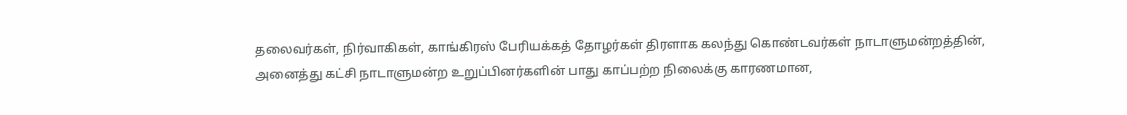தலைவர்கள், நிர்வாகிகள், காங்கிரஸ் பேரியக்கத் தோழர்கள் திரளாக கலந்து கொண்டவர்கள் நாடாளுமன்றத்தின், அனைத்து கட்சி நாடாளுமன்ற உறுப்பினர்களின் பாது காப்பற்ற நிலைக்கு காரணமான,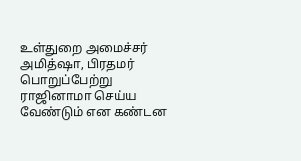உள்துறை அமைச்சர் அமித்ஷா, பிரதமர் பொறுப்பேற்று ராஜினாமா செய்ய வேண்டும் என கண்டன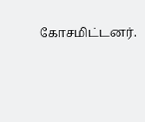கோசமிட்டனர்.